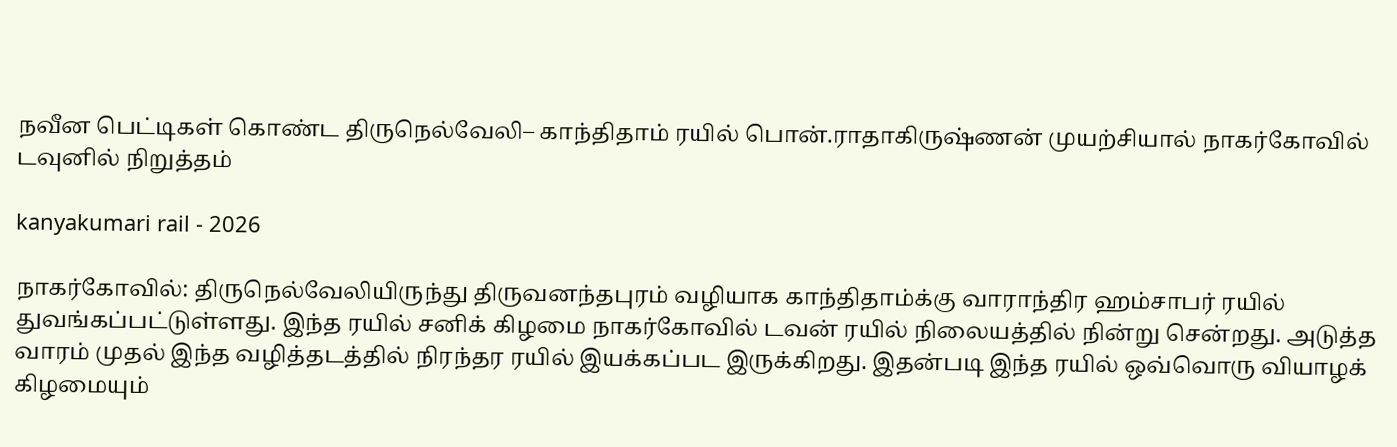நவீன பெட்டிகள் கொண்ட திருநெல்வேலி– காந்திதாம் ரயில் பொன்.ராதாகிருஷ்ணன் முயற்சியால் நாகர்கோவில் டவுனில் நிறுத்தம்

kanyakumari rail - 2026

நாகர்கோவில்: திருநெல்வேலியிருந்து திருவனந்தபுரம் வழியாக காந்திதாம்க்கு வாராந்திர ஹம்சாபர் ரயில் துவங்கப்பட்டுள்ளது. இந்த ரயில் சனிக் கிழமை நாகர்கோவில் டவன் ரயில் நிலையத்தில் நின்று சென்றது. அடுத்த வாரம் முதல் இந்த வழித்தடத்தில் நிரந்தர ரயில் இயக்கப்பட இருக்கிறது. இதன்படி இந்த ரயில் ஒவ்வொரு வியாழக் கிழமையும்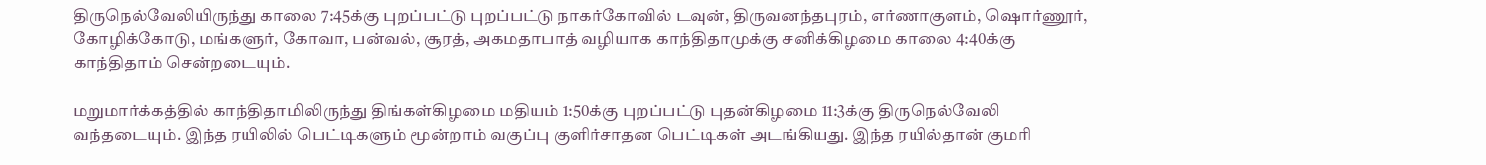திருநெல்வேலியிருந்து காலை 7:45க்கு புறப்பட்டு புறப்பட்டு நாகர்கோவில் டவுன், திருவனந்தபுரம், எர்ணாகுளம், ஷொர்ணூர், கோழிக்கோடு, மங்களுர், கோவா, பன்வல், சூரத், அகமதாபாத் வழியாக காந்திதாமுக்கு சனிக்கிழமை காலை 4:40க்கு காந்திதாம் சென்றடையும்.

மறுமார்க்கத்தில் காந்திதாமிலிருந்து திங்கள்கிழமை மதியம் 1:50க்கு புறப்பட்டு புதன்கிழமை 11:3க்கு திருநெல்வேலி வந்தடையும். இந்த ரயிலில் பெட்டிகளும் மூன்றாம் வகுப்பு குளிர்சாதன பெட்டிகள் அடங்கியது. இந்த ரயில்தான் குமரி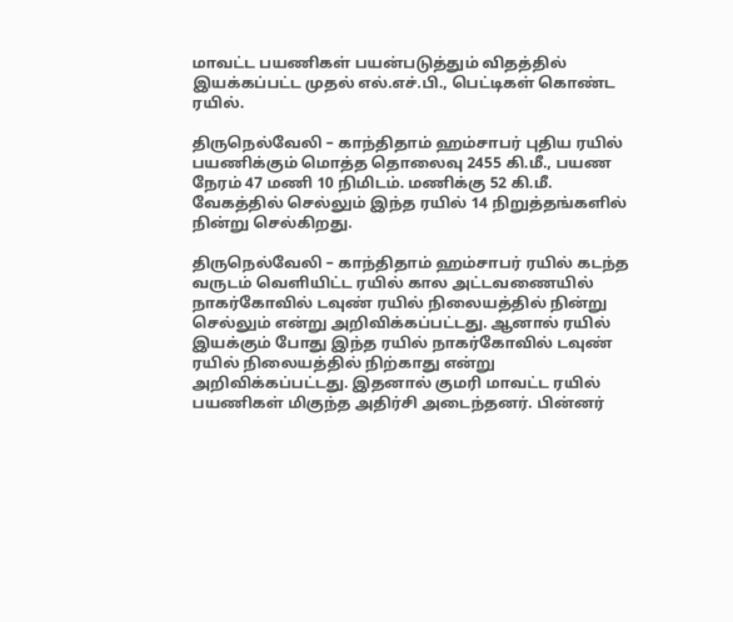மாவட்ட பயணிகள் பயன்படுத்தும் விதத்தில் இயக்கப்பட்ட முதல் எல்.எச்.பி., பெட்டிகள் கொண்ட ரயில்.

திருநெல்வேலி – காந்திதாம் ஹம்சாபர் புதிய ரயில் பயணிக்கும் மொத்த தொலைவு 2455 கி.மீ., பயண நேரம் 47 மணி 10 நிமிடம். மணிக்கு 52 கி.மீ. வேகத்தில் செல்லும் இந்த ரயில் 14 நிறுத்தங்களில் நின்று செல்கிறது.

திருநெல்வேலி – காந்திதாம் ஹம்சாபர் ரயில் கடந்த வருடம் வெளியிட்ட ரயில் கால அட்டவணையில் நாகர்கோவில் டவுண் ரயில் நிலையத்தில் நின்று செல்லும் என்று அறிவிக்கப்பட்டது. ஆனால் ரயில் இயக்கும் போது இந்த ரயில் நாகர்கோவில் டவுண் ரயில் நிலையத்தில் நிற்காது என்று அறிவிக்கப்பட்டது. இதனால் குமரி மாவட்ட ரயில் பயணிகள் மிகுந்த அதிர்சி அடைந்தனர். பின்னர்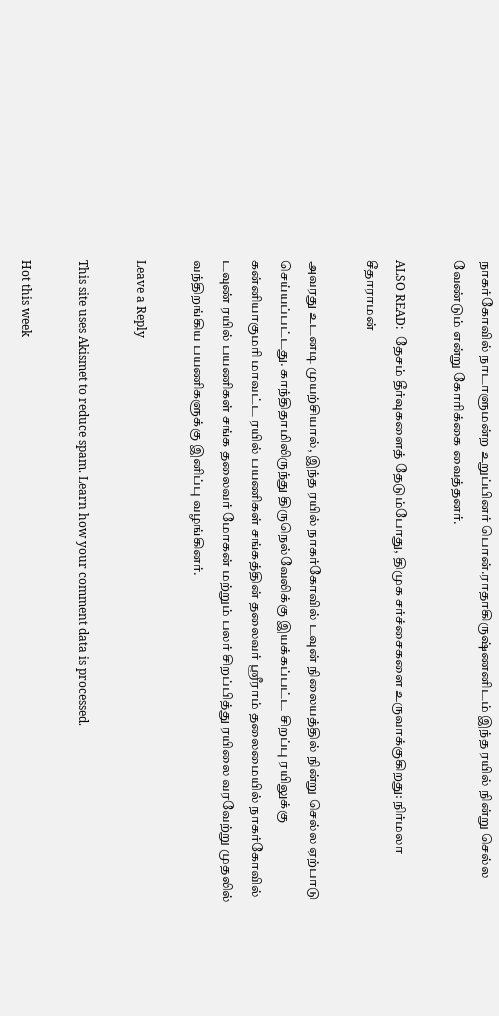நாகர்கோவில் நாடாளுமன்ற உறுப்பினர் பொன்.ராதாகிருஷ்ணனிடம் இந்த ரயில் நின்று செல்ல வேண்டும் என்று கோரிக்கை வைத்தனர்.

ALSO READ:  தேசம் தீர்வுகளைத் தேடும்போது, திமுக சர்ச்சைகளை உருவாக்குகிறது: நிர்மலா சீதாராமன்

அவரது உடனடி முயற்சியால், இந்த ரயில் நாகர்கோவில் டவுன் நிலையத்தில் நின்று செல்ல ஏற்பாடு செய்யப்பட்டது. காந்திதாமிலிருந்து திருநெல்வேலிக்கு இயக்கப்பட்ட சிறப்பு ரயிலுக்கு கன்னியாகுமரி மாவட்ட ரயில் பயணிகள் சங்கத்தின் தலைவர் ஸ்ரீராம் தலைமையில் நாகர்கோவில் டவுண் ரயில் பயணிகள் சங்க தலைவர் மோகன் மற்றும் பலர் சிறப்பித்து ரயிலை வரவேற்று முதலில் வந்திறங்கிய பயணிகளுக்கு இனிப்பு வழங்கினர்.

Leave a Reply

This site uses Akismet to reduce spam. Learn how your comment data is processed.

Hot this week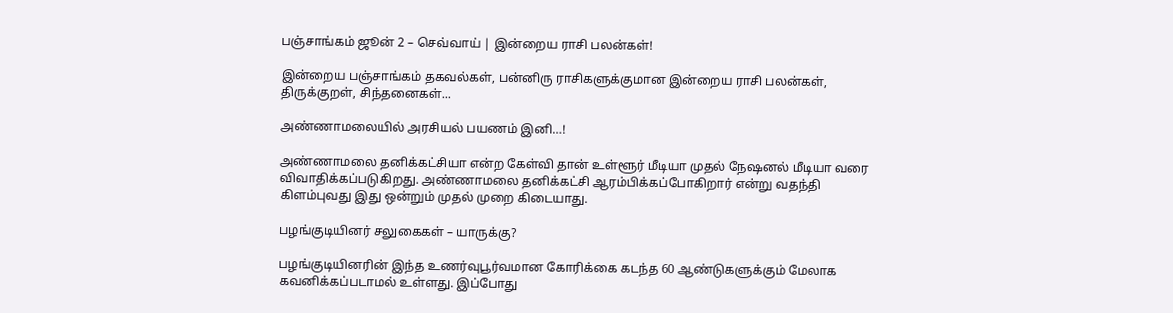பஞ்சாங்கம் ஜூன் 2 – செவ்வாய் | இன்றைய ராசி பலன்கள்!

இன்றைய பஞ்சாங்கம் தகவல்கள், பன்னிரு ராசிகளுக்குமான இன்றைய ராசி பலன்கள், திருக்குறள், சிந்தனைகள்...

அண்ணாமலையில் அரசியல் பயணம் இனி…!

அண்ணாமலை தனிக்கட்சியா என்ற கேள்வி தான் உள்ளூர் மீடியா முதல் நேஷனல் மீடியா வரை விவாதிக்கப்படுகிறது. அண்ணாமலை தனிக்கட்சி ஆரம்பிக்கப்போகிறார் என்று வதந்தி கிளம்புவது இது ஒன்றும் முதல் முறை கிடையாது.

பழங்குடியினர் சலுகைகள் – யாருக்கு?

பழங்குடியினரின் இந்த உணர்வுபூர்வமான கோரிக்கை கடந்த 60 ஆண்டுகளுக்கும் மேலாக கவனிக்கப்படாமல் உள்ளது. இப்போது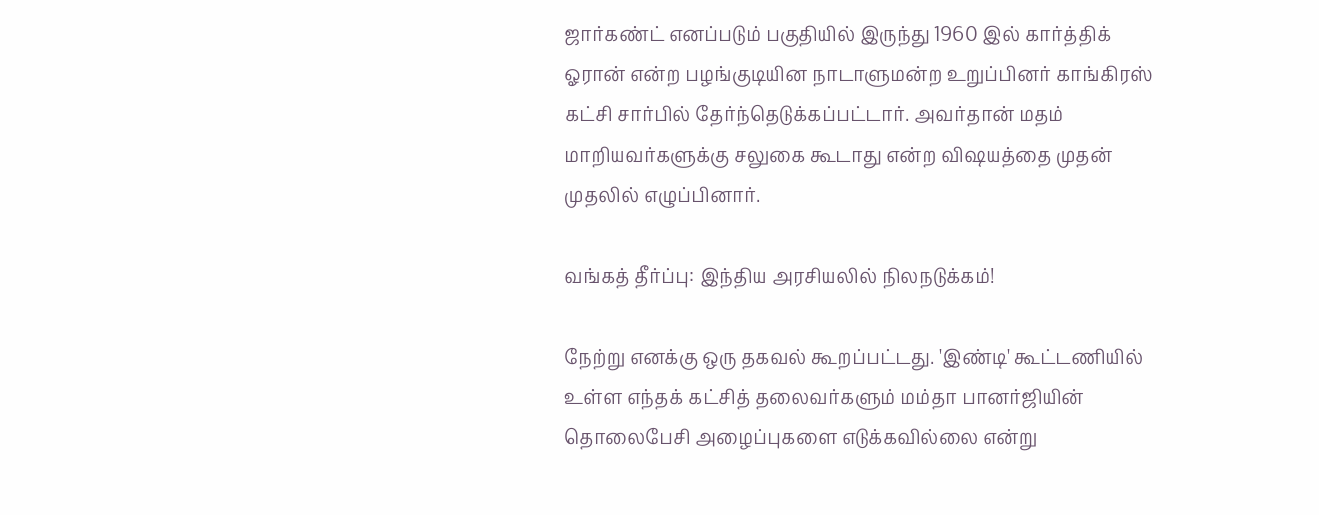ஜார்கண்ட் எனப்படும் பகுதியில் இருந்து 1960 இல் கார்த்திக் ஓரான் என்ற பழங்குடியின நாடாளுமன்ற உறுப்பினர் காங்கிரஸ் கட்சி சார்பில் தேர்ந்தெடுக்கப்பட்டார். அவர்தான் மதம் மாறியவர்களுக்கு சலுகை கூடாது என்ற விஷயத்தை முதன் முதலில் எழுப்பினார்.

வங்கத் தீர்ப்பு: இந்திய அரசியலில் நிலநடுக்கம்!

நேற்று எனக்கு ஒரு தகவல் கூறப்பட்டது. 'இண்டி' கூட்டணியில் உள்ள எந்தக் கட்சித் தலைவர்களும் மம்தா பானர்ஜியின் தொலைபேசி அழைப்புகளை எடுக்கவில்லை என்று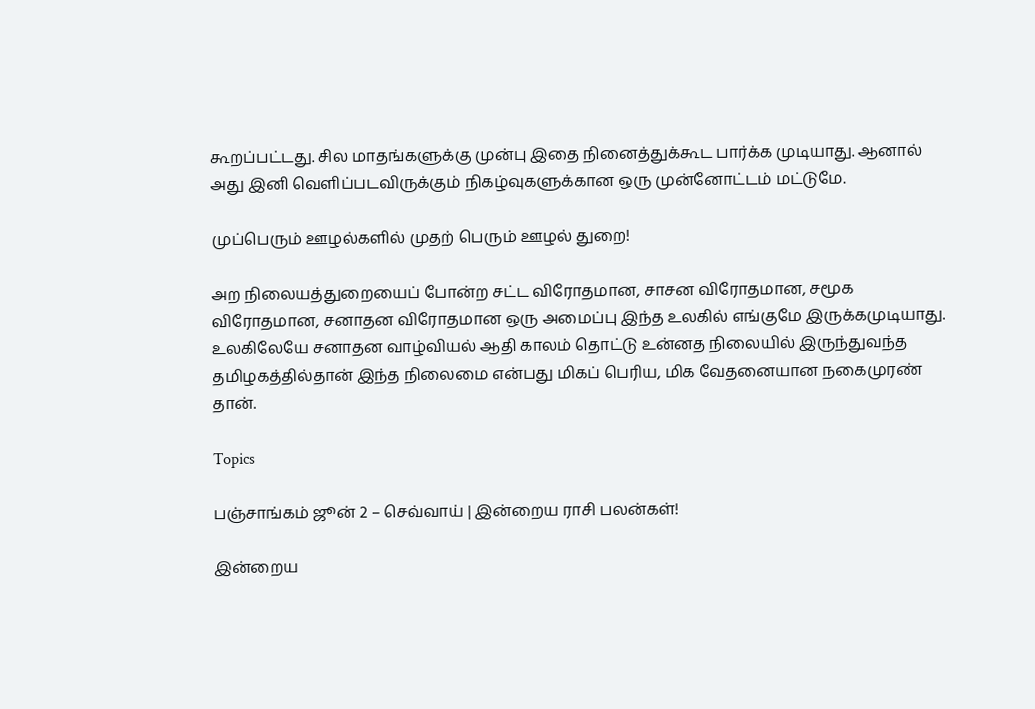கூறப்பட்டது. சில மாதங்களுக்கு முன்பு இதை நினைத்துக்கூட பார்க்க முடியாது. ஆனால் அது இனி வெளிப்படவிருக்கும் நிகழ்வுகளுக்கான ஒரு முன்னோட்டம் மட்டுமே.

முப்பெரும் ஊழல்களில் முதற் பெரும் ஊழல் துறை!

அற நிலையத்துறையைப் போன்ற சட்ட விரோதமான, சாசன விரோதமான, சமூக விரோதமான, சனாதன விரோதமான ஒரு அமைப்பு இந்த உலகில் எங்குமே இருக்கமுடியாது. உலகிலேயே சனாதன வாழ்வியல் ஆதி காலம் தொட்டு உன்னத நிலையில் இருந்துவந்த தமிழகத்தில்தான் இந்த நிலைமை என்பது மிகப் பெரிய, மிக வேதனையான நகைமுரண் தான்.

Topics

பஞ்சாங்கம் ஜூன் 2 – செவ்வாய் | இன்றைய ராசி பலன்கள்!

இன்றைய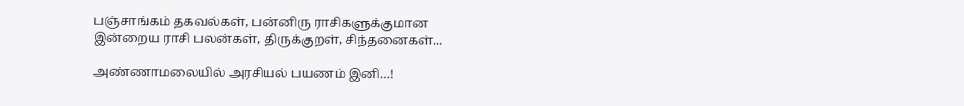பஞ்சாங்கம் தகவல்கள், பன்னிரு ராசிகளுக்குமான இன்றைய ராசி பலன்கள், திருக்குறள், சிந்தனைகள்...

அண்ணாமலையில் அரசியல் பயணம் இனி…!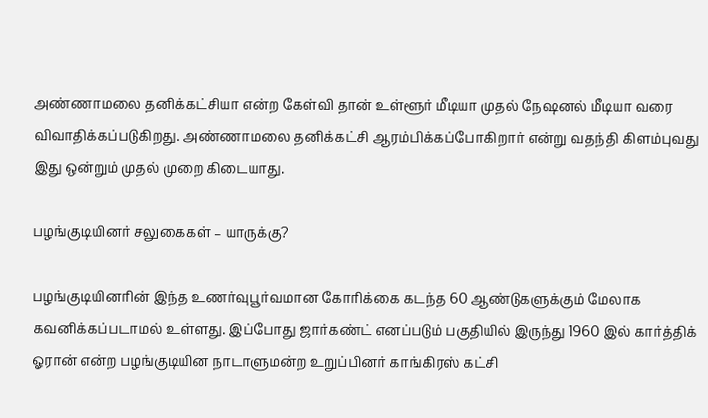அண்ணாமலை தனிக்கட்சியா என்ற கேள்வி தான் உள்ளூர் மீடியா முதல் நேஷனல் மீடியா வரை விவாதிக்கப்படுகிறது. அண்ணாமலை தனிக்கட்சி ஆரம்பிக்கப்போகிறார் என்று வதந்தி கிளம்புவது இது ஒன்றும் முதல் முறை கிடையாது.

பழங்குடியினர் சலுகைகள் – யாருக்கு?

பழங்குடியினரின் இந்த உணர்வுபூர்வமான கோரிக்கை கடந்த 60 ஆண்டுகளுக்கும் மேலாக கவனிக்கப்படாமல் உள்ளது. இப்போது ஜார்கண்ட் எனப்படும் பகுதியில் இருந்து 1960 இல் கார்த்திக் ஓரான் என்ற பழங்குடியின நாடாளுமன்ற உறுப்பினர் காங்கிரஸ் கட்சி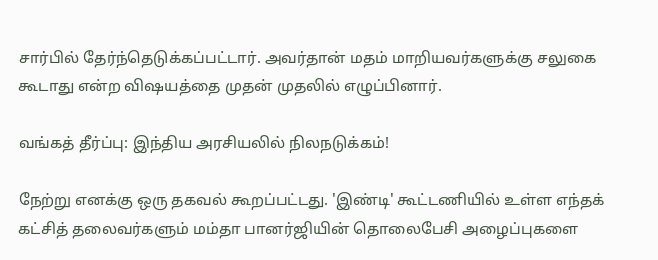சார்பில் தேர்ந்தெடுக்கப்பட்டார். அவர்தான் மதம் மாறியவர்களுக்கு சலுகை கூடாது என்ற விஷயத்தை முதன் முதலில் எழுப்பினார்.

வங்கத் தீர்ப்பு: இந்திய அரசியலில் நிலநடுக்கம்!

நேற்று எனக்கு ஒரு தகவல் கூறப்பட்டது. 'இண்டி' கூட்டணியில் உள்ள எந்தக் கட்சித் தலைவர்களும் மம்தா பானர்ஜியின் தொலைபேசி அழைப்புகளை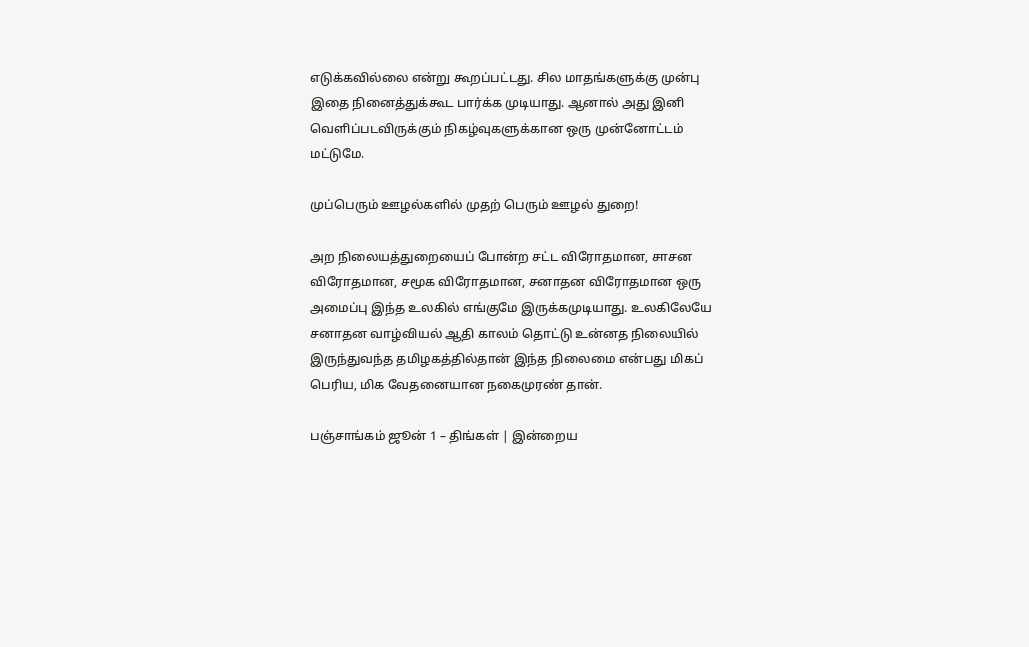எடுக்கவில்லை என்று கூறப்பட்டது. சில மாதங்களுக்கு முன்பு இதை நினைத்துக்கூட பார்க்க முடியாது. ஆனால் அது இனி வெளிப்படவிருக்கும் நிகழ்வுகளுக்கான ஒரு முன்னோட்டம் மட்டுமே.

முப்பெரும் ஊழல்களில் முதற் பெரும் ஊழல் துறை!

அற நிலையத்துறையைப் போன்ற சட்ட விரோதமான, சாசன விரோதமான, சமூக விரோதமான, சனாதன விரோதமான ஒரு அமைப்பு இந்த உலகில் எங்குமே இருக்கமுடியாது. உலகிலேயே சனாதன வாழ்வியல் ஆதி காலம் தொட்டு உன்னத நிலையில் இருந்துவந்த தமிழகத்தில்தான் இந்த நிலைமை என்பது மிகப் பெரிய, மிக வேதனையான நகைமுரண் தான்.

பஞ்சாங்கம் ஜூன் 1 – திங்கள் | இன்றைய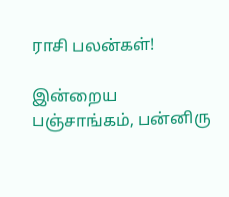ராசி பலன்கள்!

இன்றைய பஞ்சாங்கம், பன்னிரு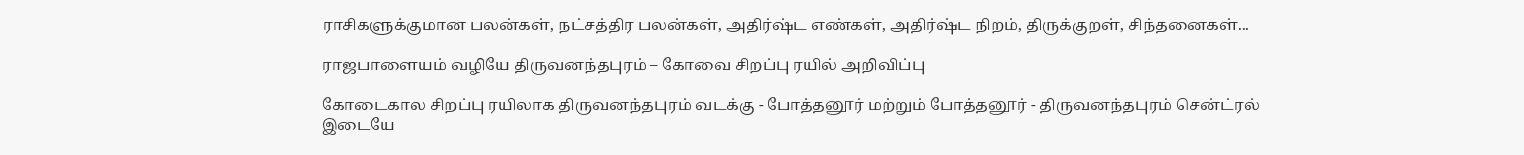ராசிகளுக்குமான பலன்கள், நட்சத்திர பலன்கள், அதிர்ஷ்ட எண்கள், அதிர்ஷ்ட நிறம், திருக்குறள், சிந்தனைகள்...

ராஜபாளையம் வழியே திருவனந்தபுரம் – கோவை சிறப்பு ரயில் அறிவிப்பு

கோடைகால சிறப்பு ரயிலாக திருவனந்தபுரம் வடக்கு - போத்தனூர் மற்றும் போத்தனூர் - திருவனந்தபுரம் சென்ட்ரல் இடையே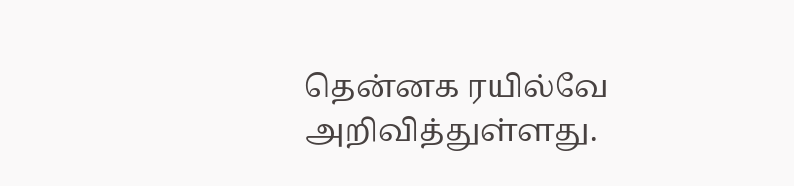தென்னக ரயில்வே அறிவித்துள்ளது.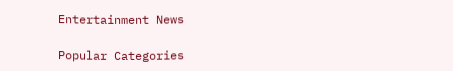Entertainment News

Popular Categories